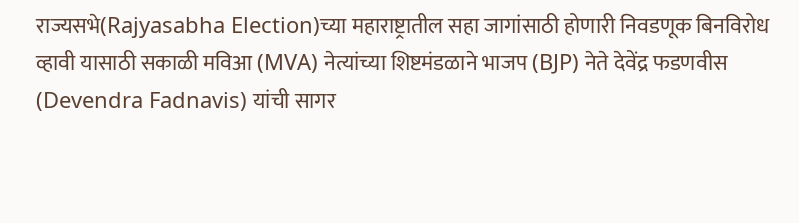राज्यसभे(Rajyasabha Election)च्या महाराष्ट्रातील सहा जागांसाठी होणारी निवडणूक बिनविरोध व्हावी यासाठी सकाळी मविआ (MVA) नेत्यांच्या शिष्टमंडळाने भाजप (BJP) नेते देवेंद्र फडणवीस (Devendra Fadnavis) यांची सागर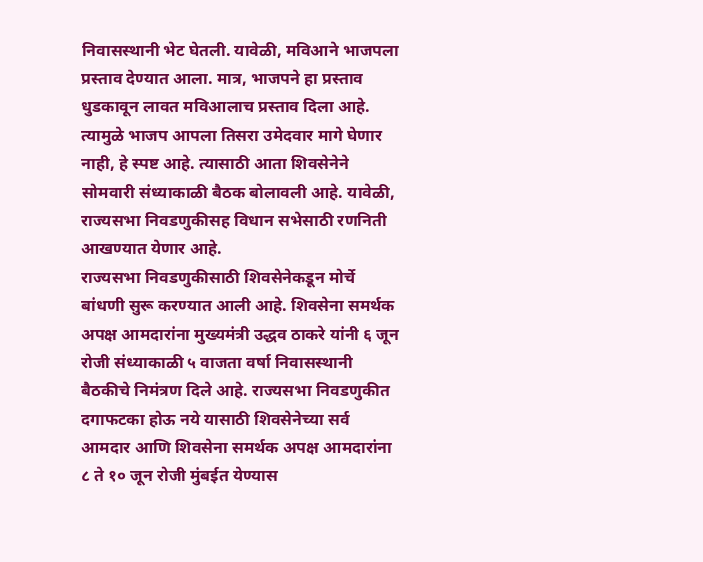निवासस्थानी भेट घेतली. यावेळी, मविआने भाजपला प्रस्ताव देण्यात आला. मात्र, भाजपने हा प्रस्ताव धुडकावून लावत मविआलाच प्रस्ताव दिला आहे. त्यामुळे भाजप आपला तिसरा उमेदवार मागे घेणार नाही, हे स्पष्ट आहे. त्यासाठी आता शिवसेनेने सोमवारी संध्याकाळी बैठक बोलावली आहे. यावेळी, राज्यसभा निवडणुकीसह विधान सभेसाठी रणनिती आखण्यात येणार आहे.
राज्यसभा निवडणुकीसाठी शिवसेनेकडून मोर्चे बांधणी सुरू करण्यात आली आहे. शिवसेना समर्थक अपक्ष आमदारांना मुख्यमंत्री उद्धव ठाकरे यांनी ६ जून रोजी संध्याकाळी ५ वाजता वर्षा निवासस्थानी बैठकीचे निमंत्रण दिले आहे. राज्यसभा निवडणुकीत दगाफटका होऊ नये यासाठी शिवसेनेच्या सर्व आमदार आणि शिवसेना समर्थक अपक्ष आमदारांना ८ ते १० जून रोजी मुंबईत येण्यास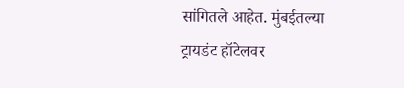सांगितले आहेत. मुंबईतल्या ट्रायडंट हॉटेलवर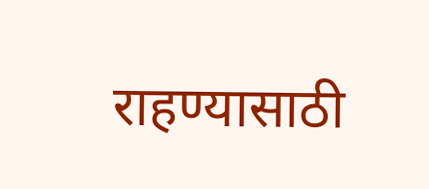राहण्यासाठी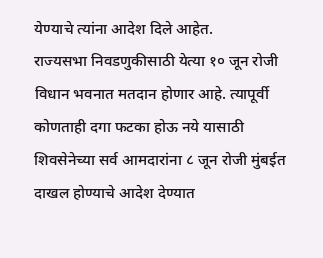येण्याचे त्यांना आदेश दिले आहेत.
राज्यसभा निवडणुकीसाठी येत्या १० जून रोजी विधान भवनात मतदान होणार आहे. त्यापूर्वी कोणताही दगा फटका होऊ नये यासाठी शिवसेनेच्या सर्व आमदारांना ८ जून रोजी मुंबईत दाखल होण्याचे आदेश देण्यात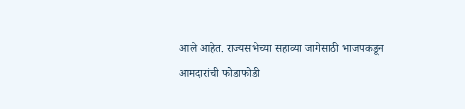आले आहेत. राज्यसभेच्या सहाव्या जागेसाठी भाजपकडून आमदारांची फोडाफोडी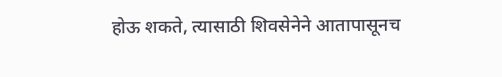होऊ शकते, त्यासाठी शिवसेनेने आतापासूनच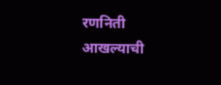रणनिती आखल्याची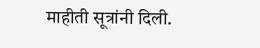माहीती सूत्रांनी दिली.